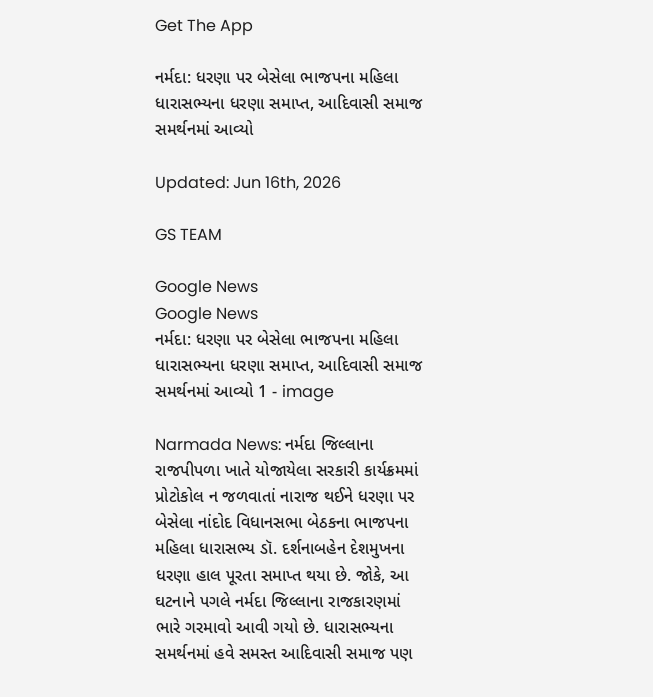Get The App

નર્મદા: ધરણા પર બેસેલા ભાજપના મહિલા ધારાસભ્યના ધરણા સમાપ્ત, આદિવાસી સમાજ સમર્થનમાં આવ્યો

Updated: Jun 16th, 2026

GS TEAM

Google News
Google News
નર્મદા: ધરણા પર બેસેલા ભાજપના મહિલા ધારાસભ્યના ધરણા સમાપ્ત, આદિવાસી સમાજ સમર્થનમાં આવ્યો 1 - image

Narmada News: નર્મદા જિલ્લાના રાજપીપળા ખાતે યોજાયેલા સરકારી કાર્યક્રમમાં પ્રોટોકોલ ન જળવાતાં નારાજ થઈને ધરણા પર બેસેલા નાંદોદ વિધાનસભા બેઠકના ભાજપના મહિલા ધારાસભ્ય ડૉ. દર્શનાબહેન દેશમુખના ધરણા હાલ પૂરતા સમાપ્ત થયા છે. જોકે, આ ઘટનાને પગલે નર્મદા જિલ્લાના રાજકારણમાં ભારે ગરમાવો આવી ગયો છે. ધારાસભ્યના સમર્થનમાં હવે સમસ્ત આદિવાસી સમાજ પણ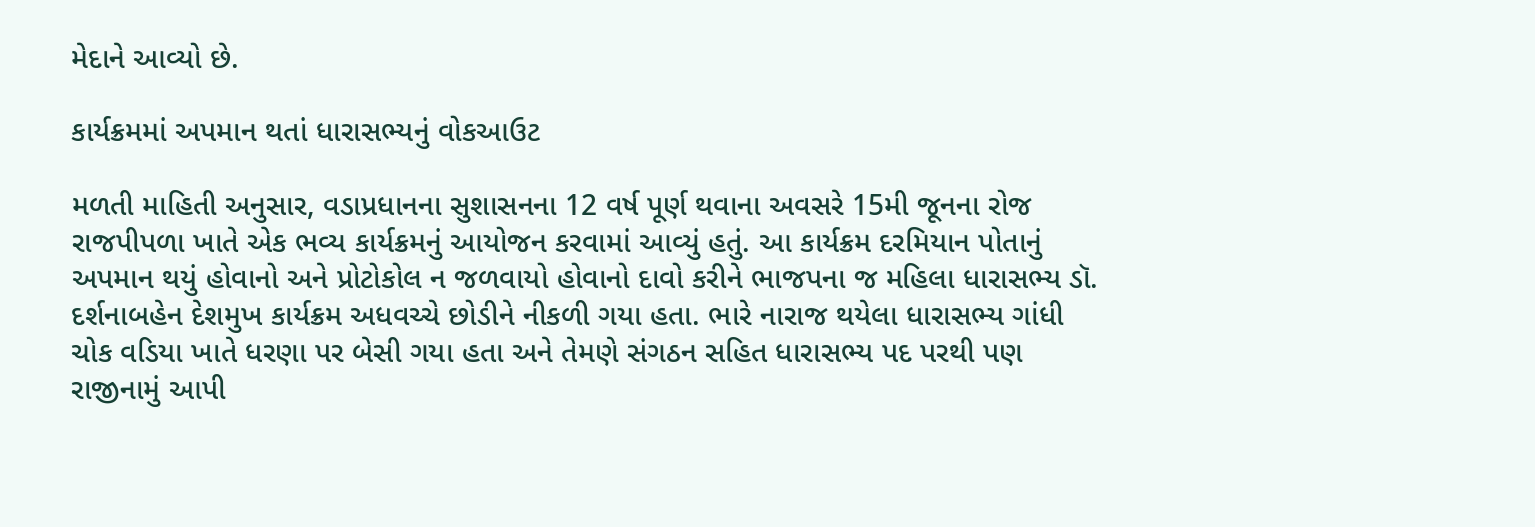મેદાને આવ્યો છે.

કાર્યક્રમમાં અપમાન થતાં ધારાસભ્યનું વોકઆઉટ

મળતી માહિતી અનુસાર, વડાપ્રધાનના સુશાસનના 12 વર્ષ પૂર્ણ થવાના અવસરે 15મી જૂનના રોજ રાજપીપળા ખાતે એક ભવ્ય કાર્યક્રમનું આયોજન કરવામાં આવ્યું હતું. આ કાર્યક્રમ દરમિયાન પોતાનું અપમાન થયું હોવાનો અને પ્રોટોકોલ ન જળવાયો હોવાનો દાવો કરીને ભાજપના જ મહિલા ધારાસભ્ય ડૉ. દર્શનાબહેન દેશમુખ કાર્યક્રમ અધવચ્ચે છોડીને નીકળી ગયા હતા. ભારે નારાજ થયેલા ધારાસભ્ય ગાંધી ચોક વડિયા ખાતે ધરણા પર બેસી ગયા હતા અને તેમણે સંગઠન સહિત ધારાસભ્ય પદ પરથી પણ રાજીનામું આપી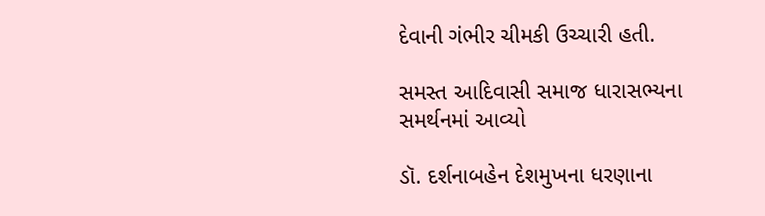દેવાની ગંભીર ચીમકી ઉચ્ચારી હતી.

સમસ્ત આદિવાસી સમાજ ધારાસભ્યના સમર્થનમાં આવ્યો

ડૉ. દર્શનાબહેન દેશમુખના ધરણાના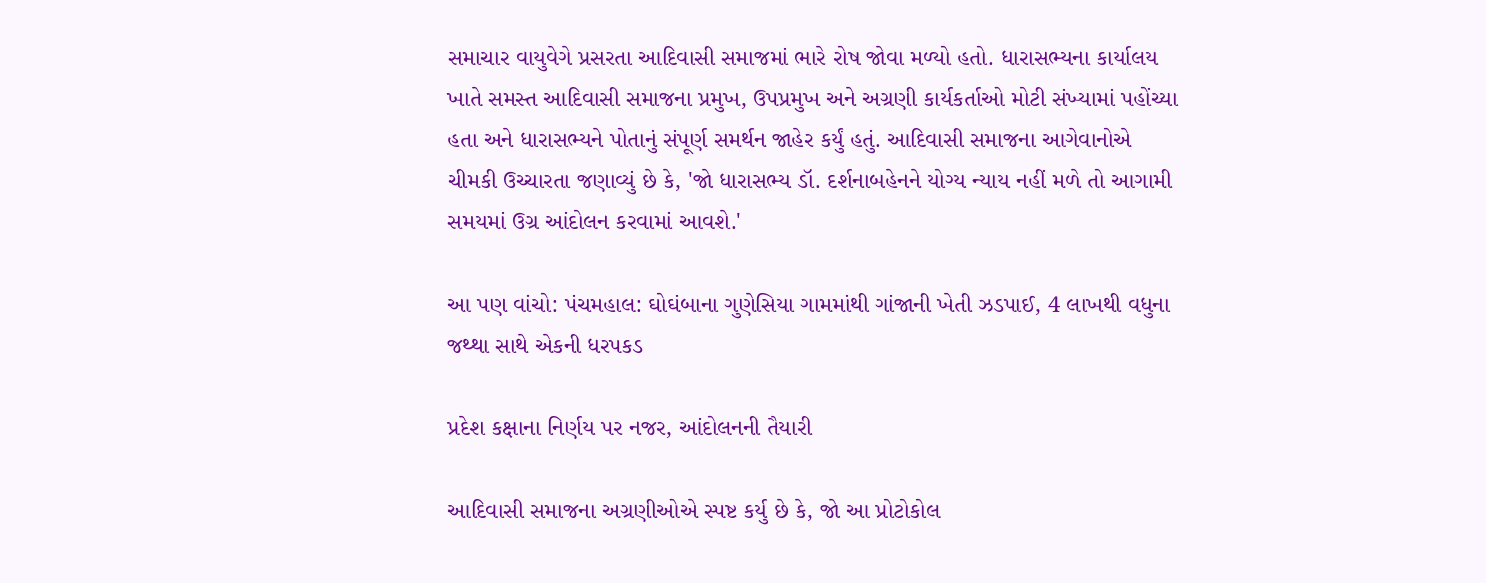સમાચાર વાયુવેગે પ્રસરતા આદિવાસી સમાજમાં ભારે રોષ જોવા મળ્યો હતો. ધારાસભ્યના કાર્યાલય ખાતે સમસ્ત આદિવાસી સમાજના પ્રમુખ, ઉપપ્રમુખ અને અગ્રણી કાર્યકર્તાઓ મોટી સંખ્યામાં પહોંચ્યા હતા અને ધારાસભ્યને પોતાનું સંપૂર્ણ સમર્થન જાહેર કર્યું હતું. આદિવાસી સમાજના આગેવાનોએ ચીમકી ઉચ્ચારતા જણાવ્યું છે કે, 'જો ધારાસભ્ય ડૉ. દર્શનાબહેનને યોગ્ય ન્યાય નહીં મળે તો આગામી સમયમાં ઉગ્ર આંદોલન કરવામાં આવશે.'

આ પણ વાંચો: પંચમહાલ: ઘોઘંબાના ગુણેસિયા ગામમાંથી ગાંજાની ખેતી ઝડપાઈ, 4 લાખથી વધુના જથ્થા સાથે એકની ધરપકડ

પ્રદેશ કક્ષાના નિર્ણય પર નજર, આંદોલનની તૈયારી

આદિવાસી સમાજના અગ્રણીઓએ સ્પષ્ટ કર્યુ છે કે, જો આ પ્રોટોકોલ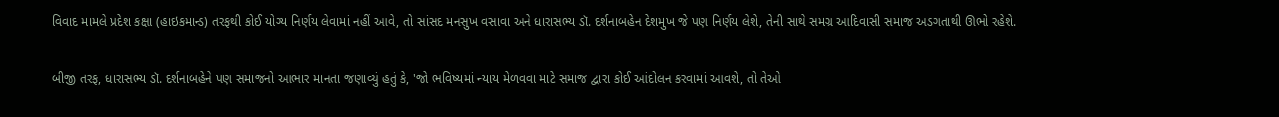વિવાદ મામલે પ્રદેશ કક્ષા (હાઇકમાન્ડ) તરફથી કોઈ યોગ્ય નિર્ણય લેવામાં નહીં આવે, તો સાંસદ મનસુખ વસાવા અને ધારાસભ્ય ડૉ. દર્શનાબહેન દેશમુખ જે પણ નિર્ણય લેશે, તેની સાથે સમગ્ર આદિવાસી સમાજ અડગતાથી ઊભો રહેશે.

બીજી તરફ, ધારાસભ્ય ડૉ. દર્શનાબહેને પણ સમાજનો આભાર માનતા જણાવ્યું હતું કે, 'જો ભવિષ્યમાં ન્યાય મેળવવા માટે સમાજ દ્વારા કોઈ આંદોલન કરવામાં આવશે, તો તેઓ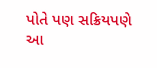પોતે પણ સક્રિયપણે આ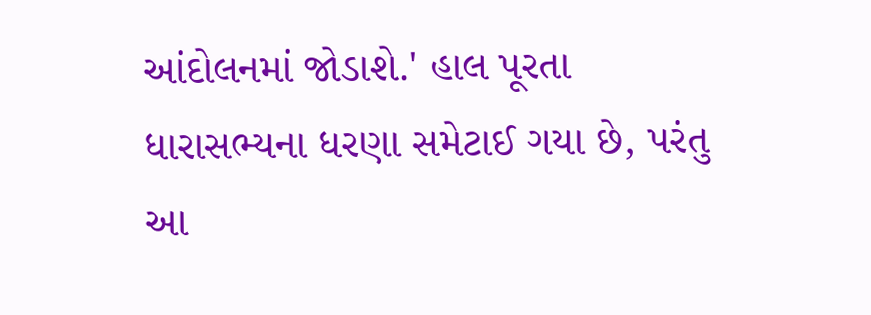આંદોલનમાં જોડાશે.' હાલ પૂરતા ધારાસભ્યના ધરણા સમેટાઈ ગયા છે, પરંતુ આ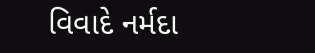વિવાદે નર્મદા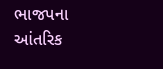ભાજપના આંતરિક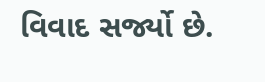વિવાદ સર્જ્યો છે.